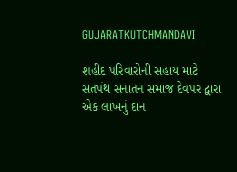GUJARATKUTCHMANDAVI

શહીદ પરિવારોની સહાય માટે સતપંથ સનાતન સમાજ દેવપર દ્વારા એક લાખનું દાન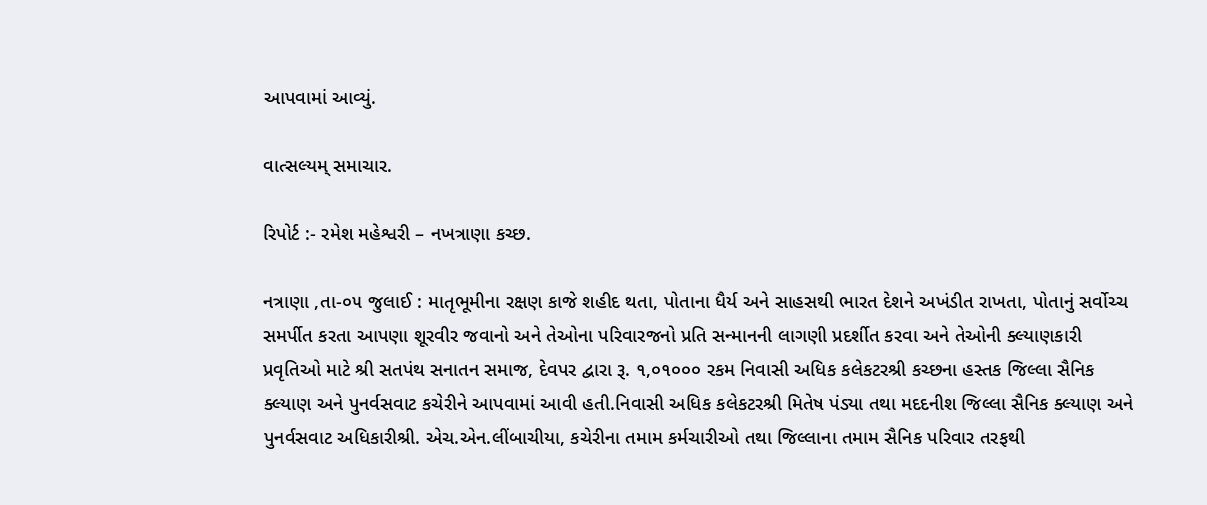આપવામાં આવ્યું.

વાત્સલ્યમ્ સમાચાર.

રિપોર્ટ :- રમેશ મહેશ્વરી – નખત્રાણા કચ્છ.

નત્રાણા ,તા-૦૫ જુલાઈ : માતૃભૂમીના રક્ષણ કાજે શહીદ થતા, પોતાના ધૈર્ય અને સાહસથી ભારત દેશને અખંડીત રાખતા, પોતાનું સર્વોચ્ચ સમર્પીત કરતા આપણા શૂરવીર જવાનો અને તેઓના પરિવારજનો પ્રતિ સન્માનની લાગણી પ્રદર્શીત કરવા અને તેઓની ક્લ્યાણકારી પ્રવૃતિઓ માટે શ્રી સતપંથ સનાતન સમાજ, દેવપર દ્વારા રૂ. ૧,૦૧૦૦૦ રકમ નિવાસી અધિક કલેકટરશ્રી કચ્છના હસ્તક જિલ્લા સૈનિક ક્લ્યાણ અને પુનર્વસવાટ કચેરીને આપવામાં આવી હતી.નિવાસી અધિક કલેકટરશ્રી મિતેષ પંડ્યા તથા મદદનીશ જિલ્લા સૈનિક ક્લ્યાણ અને પુનર્વસવાટ અધિકારીશ્રી. એચ.એન.લીંબાચીયા, કચેરીના તમામ કર્મચારીઓ તથા જિલ્લાના તમામ સૈનિક પરિવાર તરફથી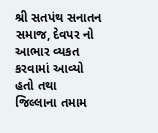શ્રી સતપંથ સનાતન સમાજ, દેવપર નો આભાર વ્યકત કરવામાં આવ્યો હતો તથા જિલ્લાના તમામ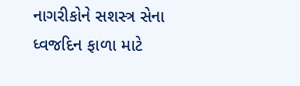નાગરીકોને સશસ્ત્ર સેના ધ્વજદિન ફાળા માટે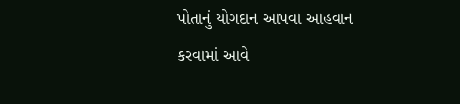પોતાનું યોગદાન આપવા આહવાન કરવામાં આવે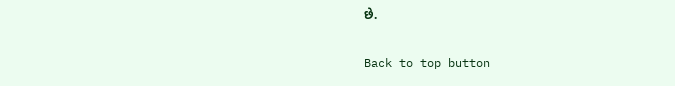છે.

Back to top button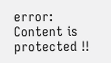error: Content is protected !!